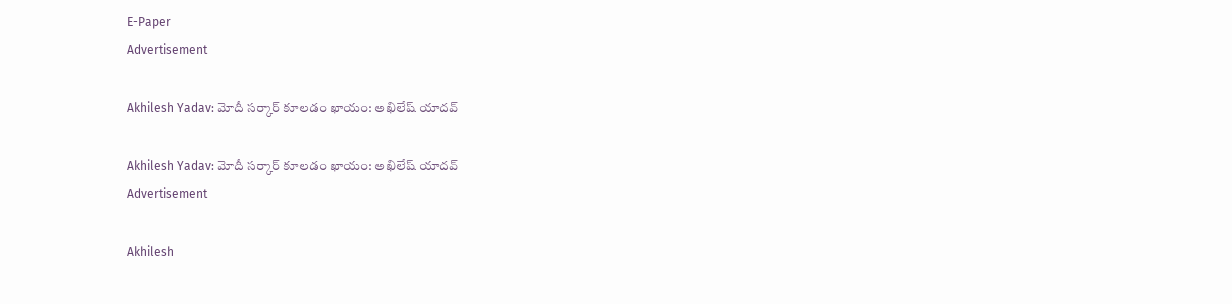E-Paper
Advertisement

Akhilesh Yadav: మోదీ సర్కార్ కూలడం ఖాయం: అఖిలేష్ యాదవ్

Akhilesh Yadav: మోదీ సర్కార్ కూలడం ఖాయం: అఖిలేష్ యాదవ్
Advertisement

Akhilesh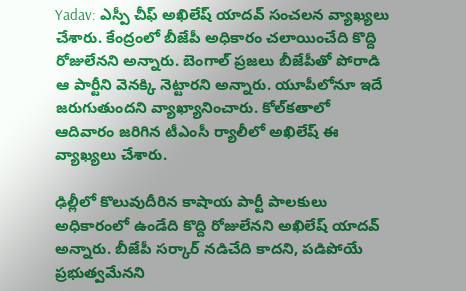Yadav: ఎస్పీ చీఫ్ అఖిలేష్ యాదవ్ సంచలన వ్యాఖ్యలు చేశారు. కేంద్రంలో బీజేపీ అధికారం చలాయించేది కొద్ది రోజులేనని అన్నారు. బెంగాల్ ప్రజలు బీజేపీతో పోరాడి ఆ పార్టీని వెనక్కి నెట్టారని అన్నారు. యూపీలోనూ ఇదే జరుగుతుందని వ్యాఖ్యానించారు. కోల్‌కతాలో ఆదివారం జరిగిన టీఎంసీ ర్యాలీలో అఖిలేష్ ఈ వ్యాఖ్యలు చేశారు.

ఢిల్లీలో కొలువుదీరిన కాషాయ పార్టీ పాలకులు అధికారంలో ఉండేది కొద్ది రోజులేనని అఖిలేష్ యాదవ్ అన్నారు. బీజేపీ సర్కార్ నడిచేది కాదని, పడిపోయే ప్రభుత్వమేనని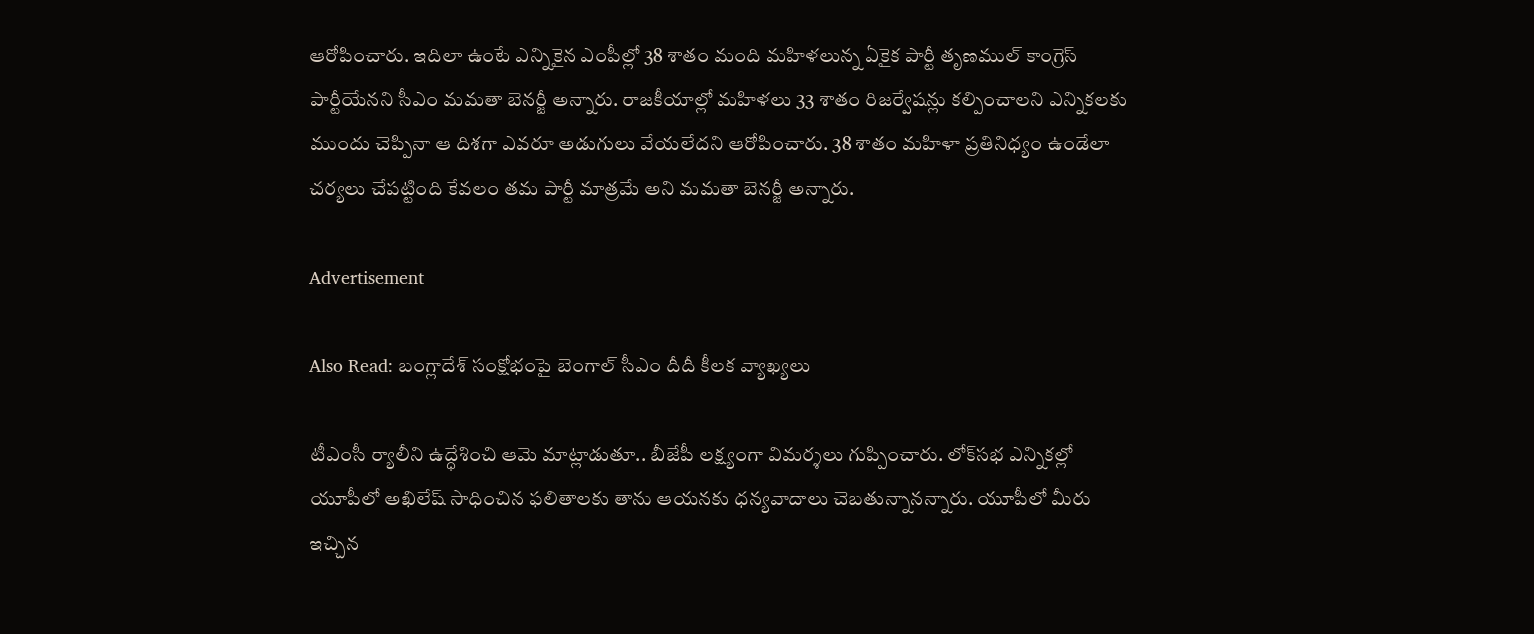ఆరోపించారు. ఇదిలా ఉంటే ఎన్నికైన ఎంపీల్లో 38 శాతం మంది మహిళలున్న ఏకైక పార్టీ తృణముల్ కాంగ్రెస్ పార్టీయేనని సీఎం మమతా బెనర్జీ అన్నారు. రాజకీయాల్లో మహిళలు 33 శాతం రిజర్వేషన్లు కల్పించాలని ఎన్నికలకు ముందు చెప్పినా ఆ దిశగా ఎవరూ అడుగులు వేయలేదని ఆరోపించారు. 38 శాతం మహిళా ప్రతినిధ్యం ఉండేలా చర్యలు చేపట్టింది కేవలం తమ పార్టీ మాత్రమే అని మమతా బెనర్జీ అన్నారు.

Advertisement

Also Read: బంగ్లాదేశ్ సంక్షోభంపై బెంగాల్ సీఎం దీదీ కీలక వ్యాఖ్యలు

టీఎంసీ ర్యాలీని ఉద్ధేశించి ఆమె మాట్లాడుతూ.. బీజేపీ లక్ష్యంగా విమర్శలు గుప్పించారు. లోక్‌సభ ఎన్నికల్లో యూపీలో అఖిలేష్ సాధించిన ఫలితాలకు తాను ఆయనకు ధన్యవాదాలు చెబతున్నానన్నారు. యూపీలో మీరు ఇచ్చిన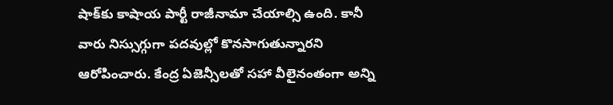షాక్‌కు కాషాయ పార్టీ రాజీనామా చేయాల్సి ఉంది. కానీ వారు నిస్సుగ్గుగా పదవుల్లో కొనసాగుతున్నారని ఆరోపించారు. కేంద్ర ఏజెన్సీలతో సహా వీలైనంతంగా అన్ని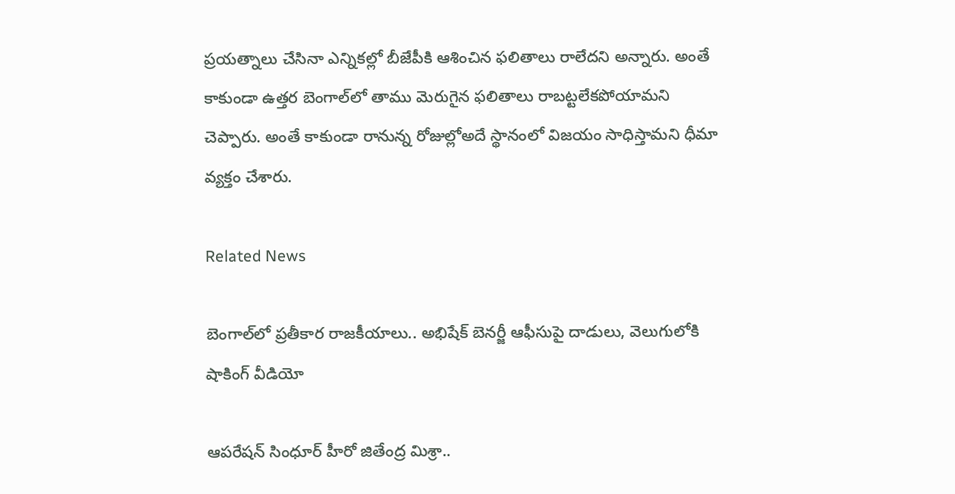ప్రయత్నాలు చేసినా ఎన్నికల్లో బీజేపీకి ఆశించిన ఫలితాలు రాలేదని అన్నారు. అంతే కాకుండా ఉత్తర బెంగాల్‌లో తాము మెరుగైన ఫలితాలు రాబట్టలేకపోయామని చెప్పారు. అంతే కాకుండా రానున్న రోజుల్లోఅదే స్థానంలో విజయం సాధిస్తామని ధీమా వ్యక్తం చేశారు.

Related News

బెంగాల్‌లో ప్రతీకార రాజకీయాలు.. అభిషేక్ బెనర్జీ ఆఫీసుపై దాడులు, వెలుగులోకి షాకింగ్ వీడియో

ఆపరేషన్ సింధూర్ హీరో జితేంద్ర మిశ్రా..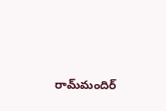రామ్‌మందిర్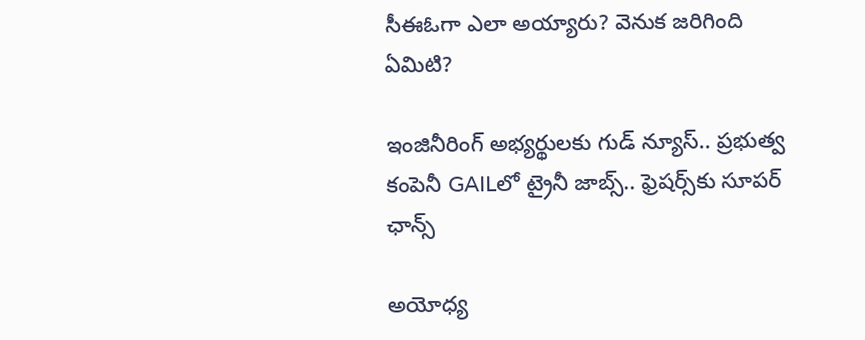సీఈఓగా ఎలా అయ్యారు? వెనుక జరిగింది ఏమిటి?

ఇంజినీరింగ్ అభ్యర్థులకు గుడ్ న్యూస్.. ప్రభుత్వ కంపెనీ GAILలో ట్రైనీ జాబ్స్.. ఫ్రెషర్స్‌కు సూపర్ ఛాన్స్

అయోధ్య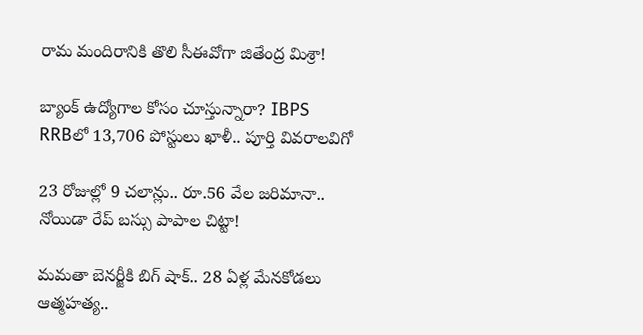రామ మందిరానికి తొలి సీఈవో‌గా జితేంద్ర మిశ్రా!

బ్యాంక్ ఉద్యోగాల కోసం చూస్తున్నారా? IBPS RRBలో 13,706 పోస్టులు ఖాళీ.. పూర్తి వివరాలవిగో

23 రోజుల్లో 9 చలాన్లు.. రూ.56 వేల జరిమానా.. నోయిడా రేప్ బస్సు పాపాల చిట్టా!

మమతా బెనర్జీకి బిగ్ షాక్.. 28 ఏళ్ల మేనకోడలు ఆత్మహత్య..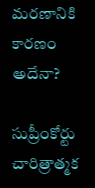మరణానికి కారణం అదేనా?

సుప్రీంకోర్టు చారిత్రాత్మక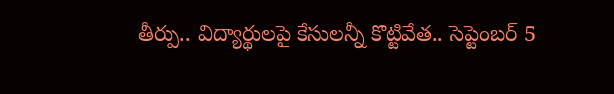తీర్పు.. విద్యార్థులపై కేసులన్నీ కొట్టివేత.. సెప్టెంబర్ 5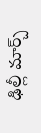ఢిల్లీ మార్చ్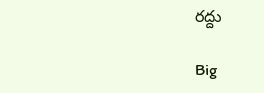రద్దు

Big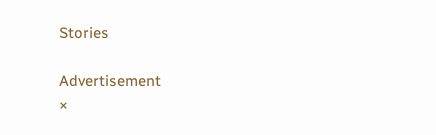Stories

Advertisement
×